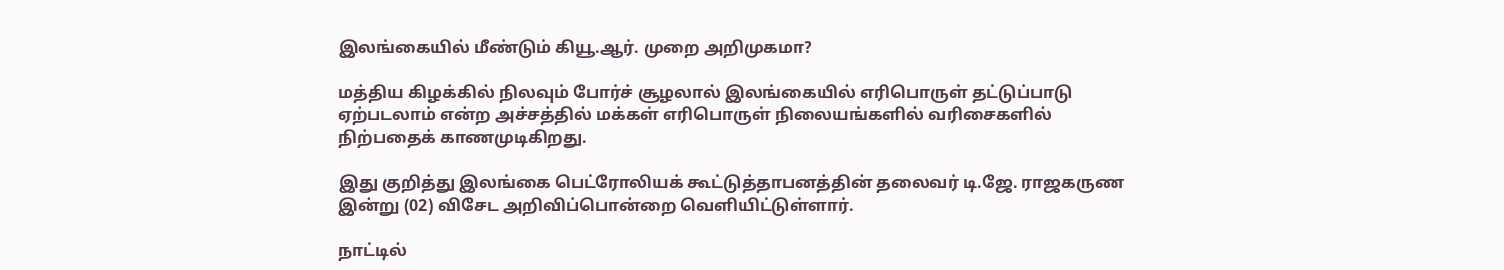இலங்கையில் மீண்டும் கியூ.ஆர். முறை அறிமுகமா?

மத்திய கிழக்கில் நிலவும் போர்ச் சூழலால் இலங்கையில் எரிபொருள் தட்டுப்பாடு ஏற்படலாம் என்ற அச்சத்தில் மக்கள் எரிபொருள் நிலையங்களில் வரிசைகளில் நிற்பதைக் காணமுடிகிறது.

இது குறித்து இலங்கை பெட்ரோலியக் கூட்டுத்தாபனத்தின் தலைவர் டி.ஜே. ராஜகருண இன்று (02) விசேட அறிவிப்பொன்றை வெளியிட்டுள்ளார்.

நாட்டில்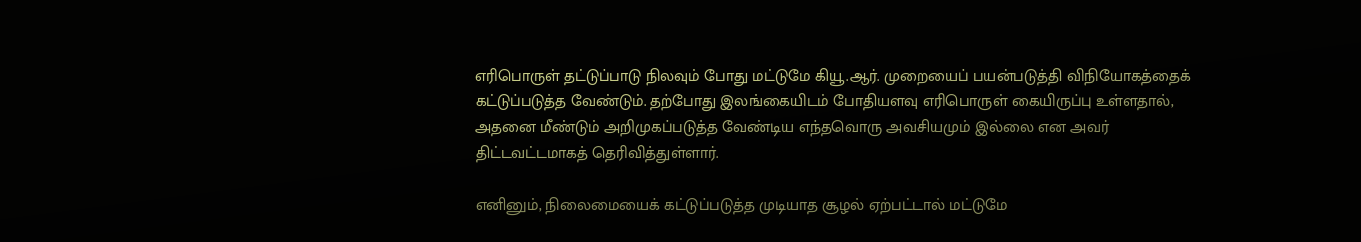எரிபொருள் தட்டுப்பாடு நிலவும் போது மட்டுமே கியூ.ஆர். முறையைப் பயன்படுத்தி விநியோகத்தைக் கட்டுப்படுத்த வேண்டும். தற்போது இலங்கையிடம் போதியளவு எரிபொருள் கையிருப்பு உள்ளதால், அதனை மீண்டும் அறிமுகப்படுத்த வேண்டிய எந்தவொரு அவசியமும் இல்லை என அவர் திட்டவட்டமாகத் தெரிவித்துள்ளார்.

எனினும், நிலைமையைக் கட்டுப்படுத்த முடியாத சூழல் ஏற்பட்டால் மட்டுமே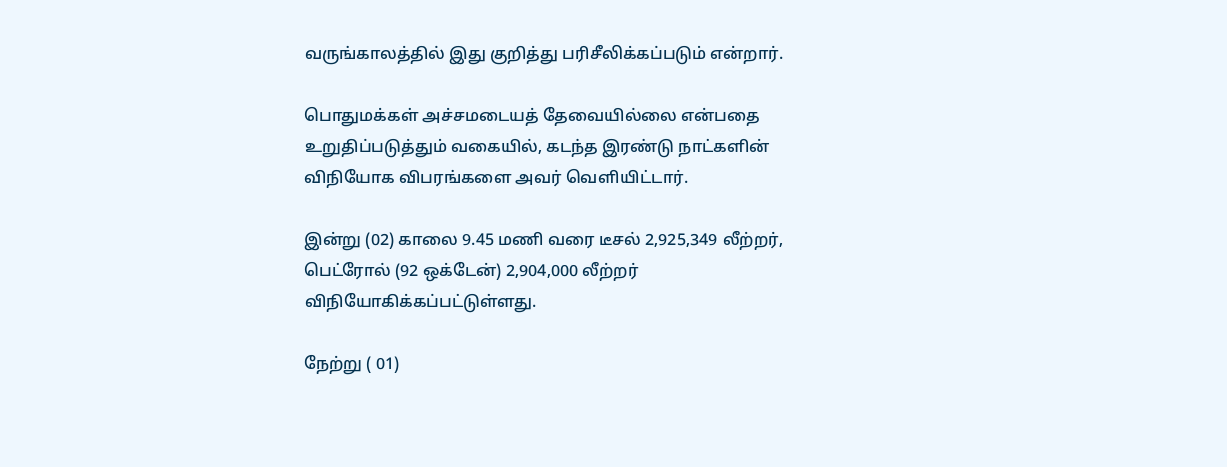வருங்காலத்தில் இது குறித்து பரிசீலிக்கப்படும் என்றார்.

பொதுமக்கள் அச்சமடையத் தேவையில்லை என்பதை உறுதிப்படுத்தும் வகையில், கடந்த இரண்டு நாட்களின் விநியோக விபரங்களை அவர் வெளியிட்டார்.

இன்று (02) காலை 9.45 மணி வரை டீசல் 2,925,349 லீற்றர், பெட்ரோல் (92 ஒக்டேன்) 2,904,000 லீற்றர் விநியோகிக்கப்பட்டுள்ளது.

நேற்று ( 01)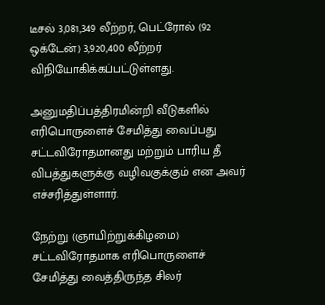டீசல் 3,081,349 லீற்றர், பெட்ரோல் (92 ஒக்டேன்) 3,920,400 லீற்றர் விநியோகிக்கப்பட்டுள்ளது.

அனுமதிப்பத்திரமின்றி வீடுகளில் எரிபொருளைச் சேமித்து வைப்பது சட்டவிரோதமானது மற்றும் பாரிய தீ விபத்துகளுக்கு வழிவகுக்கும் என அவர் எச்சரித்துள்ளார்.

நேற்று (ஞாயிற்றுக்கிழமை) சட்டவிரோதமாக எரிபொருளைச் சேமித்து வைத்திருந்த சிலர்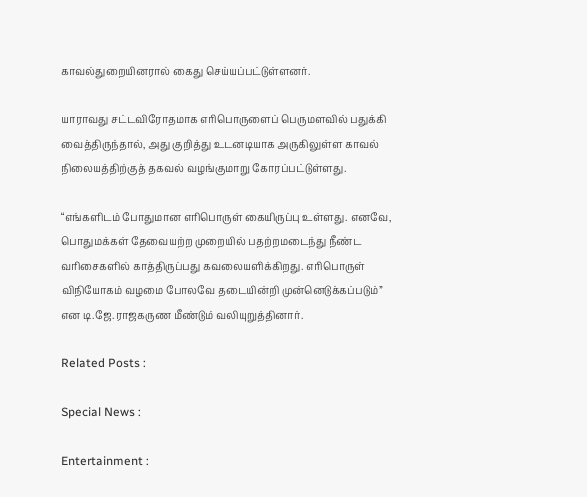காவல்துறையினரால் கைது செய்யப்பட்டுள்ளனர்.

யாராவது சட்டவிரோதமாக எரிபொருளைப் பெருமளவில் பதுக்கி வைத்திருந்தால், அது குறித்து உடனடியாக அருகிலுள்ள காவல் நிலையத்திற்குத் தகவல் வழங்குமாறு கோரப்பட்டுள்ளது.

“எங்களிடம் போதுமான எரிபொருள் கையிருப்பு உள்ளது. எனவே, பொதுமக்கள் தேவையற்ற முறையில் பதற்றமடைந்து நீண்ட வரிசைகளில் காத்திருப்பது கவலையளிக்கிறது. எரிபொருள் விநியோகம் வழமை போலவே தடையின்றி முன்னெடுக்கப்படும்” என டி.ஜே.ராஜகருண மீண்டும் வலியுறுத்தினார்.

Related Posts :

Special News :

Entertainment :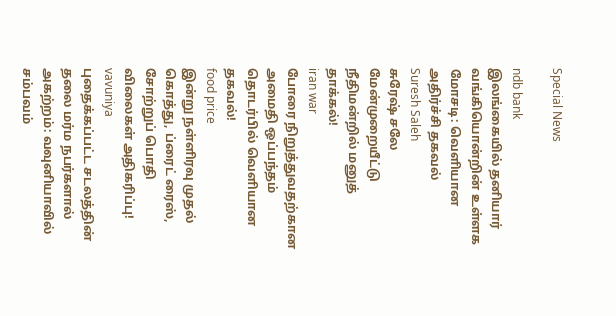Special News

ndb bank
இலங்கையில் தனியார் வங்கியொன்றின் உள்ளக மோசடி: வெளியான அதிர்ச்சி தகவல்
Suresh Saleh
சுரேஷ் சலே மேன்முறையீட்டு நீதிமன்றில் மனுத் தாக்கல்!
iran war
போரை நிறுத்துவதற்கான அமைதி ஒப்பந்தம் தொடர்பில் வெளியான தகவல்!
food price
இன்று நள்ளிரவு முதல் கொத்து, ப்ரைட் ரைஸ், சோற்றுப் பொதி விலைகள் அதிகரிப்பு!
vavuniya
புதைக்கப்பட்ட சடலத்தின் தலை மர்ம நபர்களால் அகற்றம்: வவுனியாவில் சம்பவம்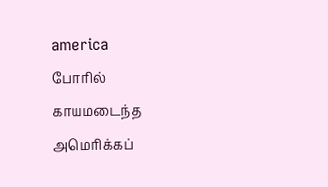america
போரில் காயமடைந்த அமெரிக்கப்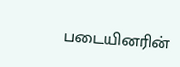படையினரின்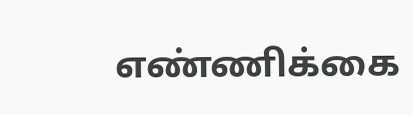எண்ணிக்கை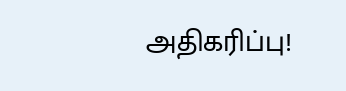அதிகரிப்பு!